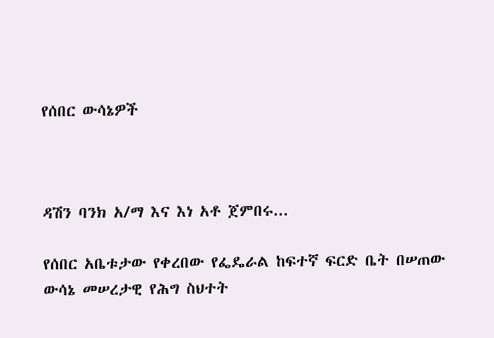የሰበር ውሳኔዎች



ዳሽን ባንክ አ/ማ እና እነ አቶ ጀምበሩ...

የሰበር አቤቱታው የቀረበው የፌዴራል ከፍተኛ ፍርድ ቤት በሠጠው ውሳኔ መሠረታዊ የሕግ ስህተት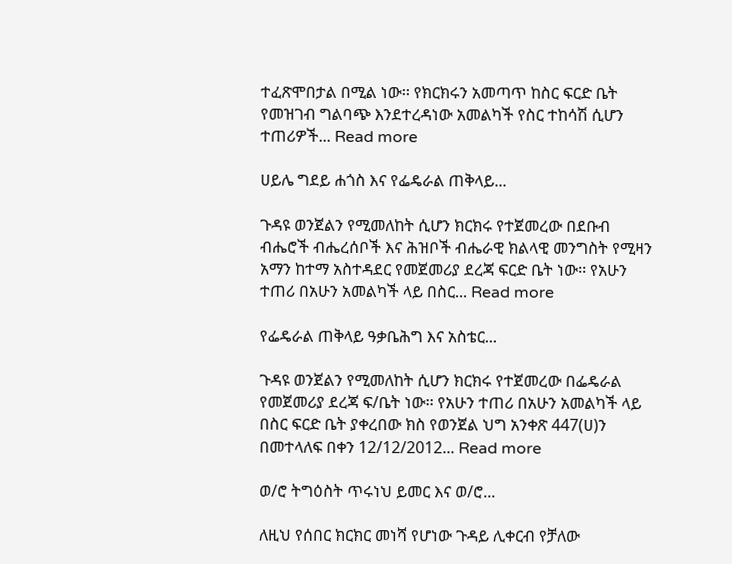ተፈጽሞበታል በሚል ነው፡፡ የክርክሩን አመጣጥ ከስር ፍርድ ቤት የመዝገብ ግልባጭ እንደተረዳነው አመልካች የስር ተከሳሽ ሲሆን ተጠሪዎች... Read more

ሀይሌ ግደይ ሐጎስ እና የፌዴራል ጠቅላይ...

ጉዳዩ ወንጀልን የሚመለከት ሲሆን ክርክሩ የተጀመረው በደቡብ ብሔሮች ብሔረሰቦች እና ሕዝቦች ብሔራዊ ክልላዊ መንግስት የሚዛን አማን ከተማ አስተዳደር የመጀመሪያ ደረጃ ፍርድ ቤት ነው፡፡ የአሁን ተጠሪ በአሁን አመልካች ላይ በስር... Read more

የፌዴራል ጠቅላይ ዓቃቤሕግ እና አስቴር...

ጉዳዩ ወንጀልን የሚመለከት ሲሆን ክርክሩ የተጀመረው በፌዴራል የመጀመሪያ ደረጃ ፍ/ቤት ነው፡፡ የአሁን ተጠሪ በአሁን አመልካች ላይ በስር ፍርድ ቤት ያቀረበው ክስ የወንጀል ህግ አንቀጽ 447(ሀ)ን በመተላለፍ በቀን 12/12/2012... Read more

ወ/ሮ ትግዕስት ጥሩነህ ይመር እና ወ/ሮ...

ለዚህ የሰበር ክርክር መነሻ የሆነው ጉዳይ ሊቀርብ የቻለው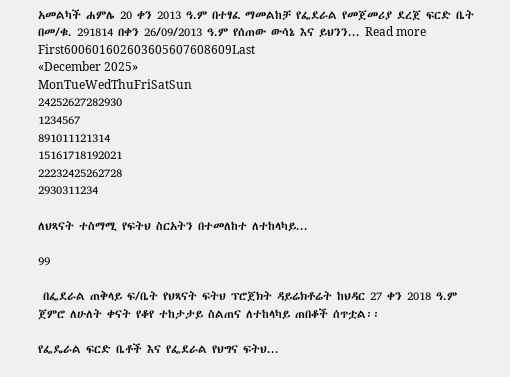አመልካች ሐምሌ 20 ቀን 2013 ዓ.ም በተፃፈ ማመልከቻ የፌደራል የመጀመሪያ ደረጀ ፍርድ ቤት በመ/ቁ. 291814 በቀን 26/09/2013 ዓ.ም የሰጠው ውሳኔ እና ይህንን... Read more
First600601602603605607608609Last
«December 2025»
MonTueWedThuFriSatSun
24252627282930
1234567
891011121314
15161718192021
22232425262728
2930311234

ለህጻናት ተስማሚ የፍትህ ስርአትን በተመለከተ ለተከላካይ...

99

 በፌደራል ጠቅላይ ፍ/ቤት የህጻናት ፍትህ ፕሮጀክት ዳይሬክቶሬት ከህዳር 27 ቀን 2018 ዓ.ም ጀምሮ ለሁለት ቀናት የቆየ ተከታታይ ስልጠና ለተከላካይ ጠበቆች ሰጥቷል፡፡

የፌዴራል ፍርድ ቤቶች እና የፌደራል የህግና ፍትህ...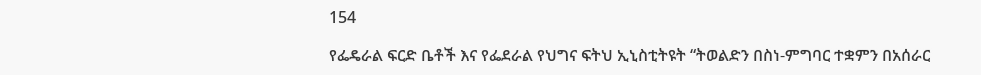154

የፌዴራል ፍርድ ቤቶች እና የፌደራል የህግና ፍትህ ኢኒስቲትዩት “ትወልድን በስነ-ምግባር ተቋምን በአሰራር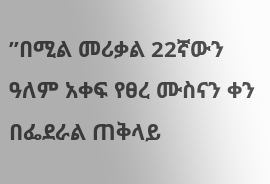”በሚል መሪቃል 22ኛውን ዓለም አቀፍ የፀረ ሙስናን ቀን በፌደራል ጠቅላይ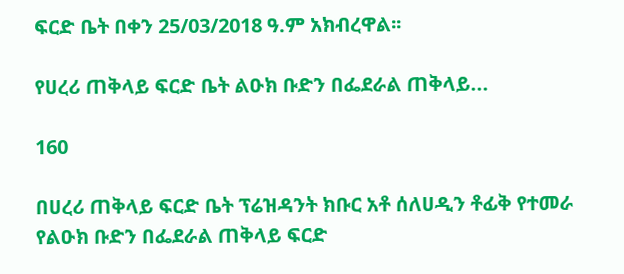ፍርድ ቤት በቀን 25/03/2018 ዓ.ም አክብረዋል፡፡

የሀረሪ ጠቅላይ ፍርድ ቤት ልዑክ ቡድን በፌደራል ጠቅላይ...

160

በሀረሪ ጠቅላይ ፍርድ ቤት ፕሬዝዳንት ክቡር አቶ ሰለሀዲን ቶፊቅ የተመራ የልዑክ ቡድን በፌደራል ጠቅላይ ፍርድ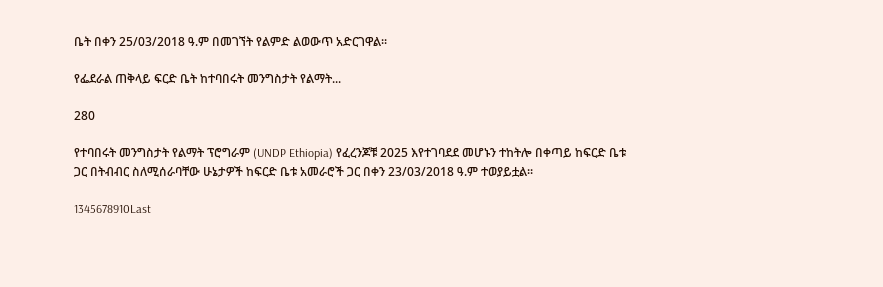ቤት በቀን 25/03/2018 ዓ.ም በመገኘት የልምድ ልወውጥ አድርገዋል፡፡

የፌደራል ጠቅላይ ፍርድ ቤት ከተባበሩት መንግስታት የልማት...

280

የተባበሩት መንግስታት የልማት ፕሮግራም (UNDP Ethiopia) የፈረንጆቹ 2025 እየተገባደደ መሆኑን ተከትሎ በቀጣይ ከፍርድ ቤቱ ጋር በትብብር ስለሚሰራባቸው ሁኔታዎች ከፍርድ ቤቱ አመራሮች ጋር በቀን 23/03/2018 ዓ.ም ተወያይቷል፡፡

1345678910Last